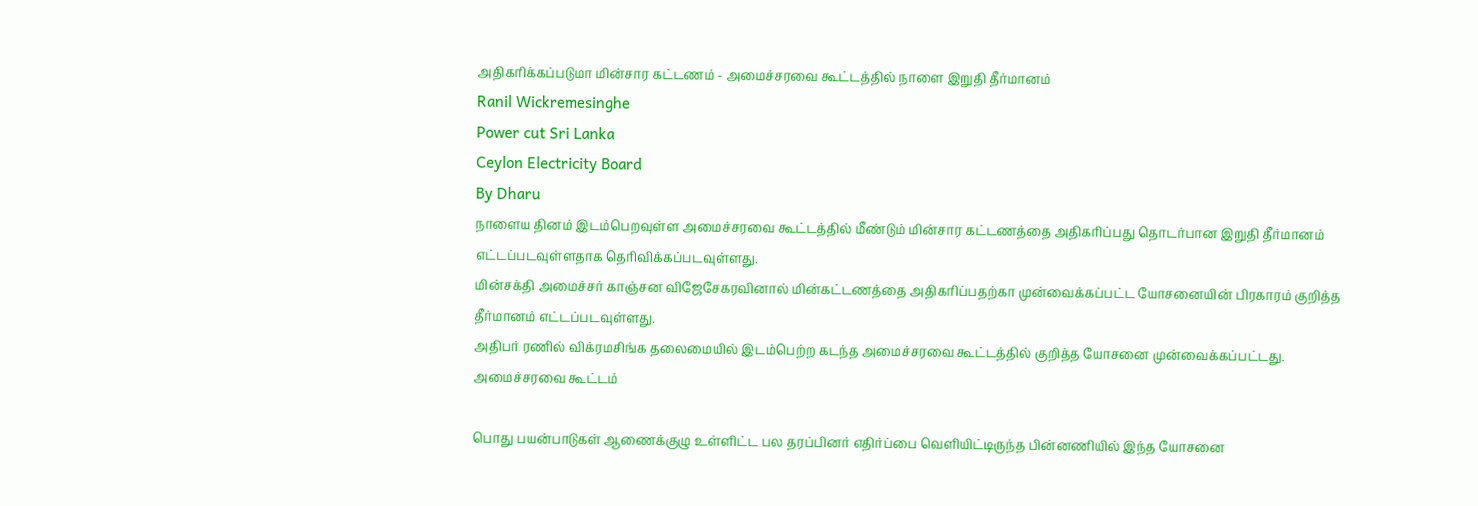அதிகரிக்கப்படுமா மின்சார கட்டணம் - அமைச்சரவை கூட்டத்தில் நாளை இறுதி தீர்மானம்
Ranil Wickremesinghe
Power cut Sri Lanka
Ceylon Electricity Board
By Dharu
நாளைய தினம் இடம்பெறவுள்ள அமைச்சரவை கூட்டத்தில் மீண்டும் மின்சார கட்டணத்தை அதிகரிப்பது தொடர்பான இறுதி தீர்மானம் எட்டப்படவுள்ளதாக தெரிவிக்கப்படவுள்ளது.
மின்சக்தி அமைச்சர் காஞ்சன விஜேசேகரவினால் மின்கட்டணத்தை அதிகரிப்பதற்கா முன்வைக்கப்பட்ட யோசனையின் பிரகாரம் குறித்த தீர்மானம் எட்டப்படவுள்ளது.
அதிபர் ரணில் விக்ரமசிங்க தலைமையில் இடம்பெற்ற கடந்த அமைச்சரவை கூட்டத்தில் குறித்த யோசனை முன்வைக்கப்பட்டது.
அமைச்சரவை கூட்டம்

பொது பயன்பாடுகள் ஆணைக்குழு உள்ளிட்ட பல தரப்பினர் எதிர்ப்பை வெளியிட்டிருந்த பின்னணியில் இந்த யோசனை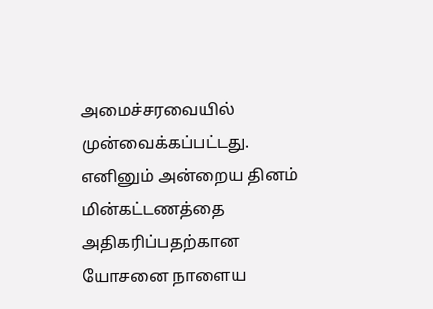அமைச்சரவையில் முன்வைக்கப்பட்டது.
எனினும் அன்றைய தினம் மின்கட்டணத்தை அதிகரிப்பதற்கான யோசனை நாளைய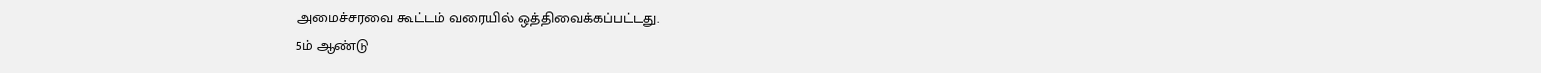அமைச்சரவை கூட்டம் வரையில் ஒத்திவைக்கப்பட்டது.
5ம் ஆண்டு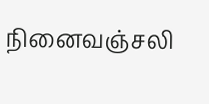நினைவஞ்சலி